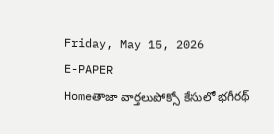Friday, May 15, 2026
E-PAPER
Homeతాజా వార్తలుపోక్సో కేసులో భగీరథ్‌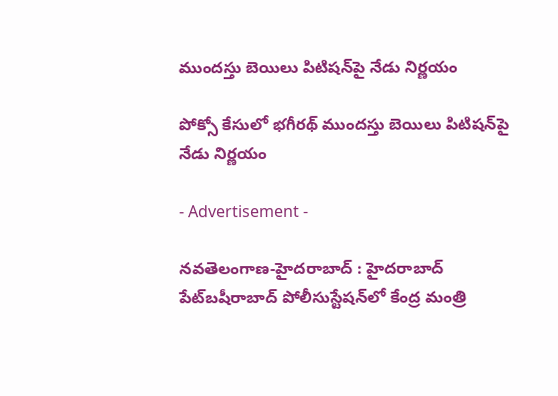ముందస్తు బెయిలు పిటిషన్‌పై నేడు నిర్ణయం

పోక్సో కేసులో భగీరథ్‌ ముందస్తు బెయిలు పిటిషన్‌పై నేడు నిర్ణయం

- Advertisement -

న‌వ‌తెలంగాణ‌-హైద‌రాబాద్ : హైదరాబాద్‌ పేట్‌బషీరాబాద్‌ పోలీసుస్టేషన్‌లో కేంద్ర మంత్రి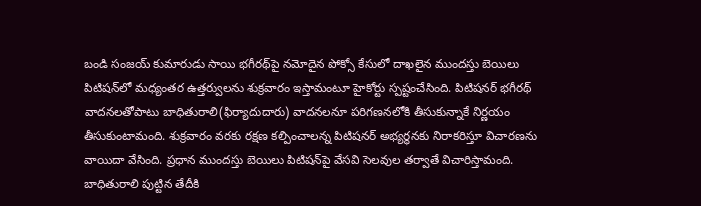బండి సంజయ్‌ కుమారుడు సాయి భగీరథ్‌పై నమోదైన పోక్సో కేసులో దాఖలైన ముందస్తు బెయిలు పిటిషన్‌లో మధ్యంతర ఉత్తర్వులను శుక్రవారం ఇస్తామంటూ హైకోర్టు స్పష్టంచేసింది. పిటిషనర్‌ భగీరథ్‌ వాదనలతోపాటు బాధితురాలి(ఫిర్యాదుదారు) వాదనలనూ పరిగణనలోకి తీసుకున్నాకే నిర్ణయం తీసుకుంటామంది. శుక్రవారం వరకు రక్షణ కల్పించాలన్న పిటిషనర్‌ అభ్యర్థనకు నిరాకరిస్తూ విచారణను వాయిదా వేసింది. ప్రధాన ముందస్తు బెయిలు పిటిషన్‌పై వేసవి సెలవుల తర్వాతే విచారిస్తామంది. బాధితురాలి పుట్టిన తేదీకి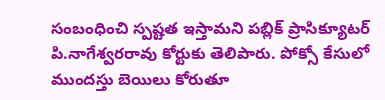సంబంధించి స్పష్టత ఇస్తామని పబ్లిక్‌ ప్రాసిక్యూటర్‌ పి.నాగేశ్వరరావు కోర్టుకు తెలిపారు. పోక్సో కేసులో ముందస్తు బెయిలు కోరుతూ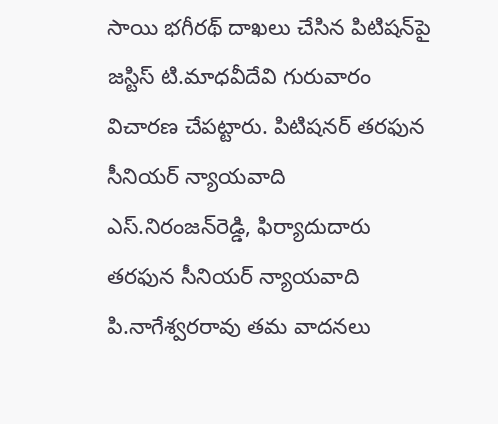సాయి భగీరథ్‌ దాఖలు చేసిన పిటిషన్‌పై జస్టిస్‌ టి.మాధవీదేవి గురువారం విచారణ చేపట్టారు. పిటిషనర్‌ తరఫున సీనియర్‌ న్యాయవాది ఎస్‌.నిరంజన్‌రెడ్డి, ఫిర్యాదుదారు తరఫున సీనియర్‌ న్యాయవాది పి.నాగేశ్వరరావు తమ వాదనలు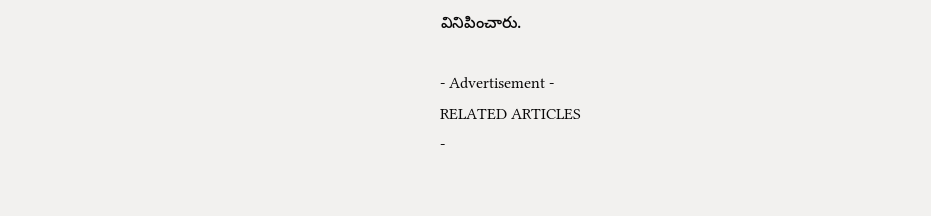వినిపించారు.

- Advertisement -
RELATED ARTICLES
-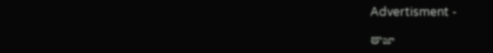Advertisment -

తాజా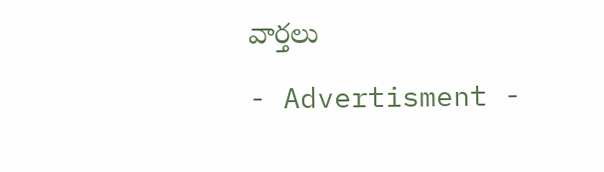వార్తలు

- Advertisment -